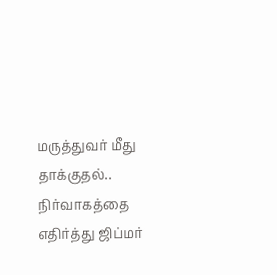மருத்துவர் மீது தாக்குதல்.. நிர்வாகத்தை எதிர்த்து ஜிப்மர்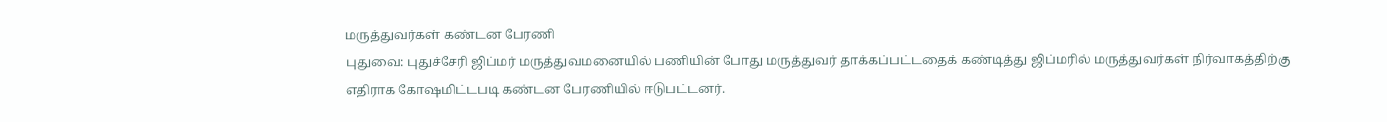மருத்துவர்கள் கண்டன பேரணி
புதுவை: புதுச்சேரி ஜிப்மர் மருத்துவமனையில் பணியின் போது மருத்துவர் தாக்கப்பட்டதைக் கண்டித்து ஜிப்மரில் மருத்துவர்கள் நிர்வாகத்திற்கு எதிராக கோஷமிட்டபடி கண்டன பேரணியில் ஈடுபட்டனர்.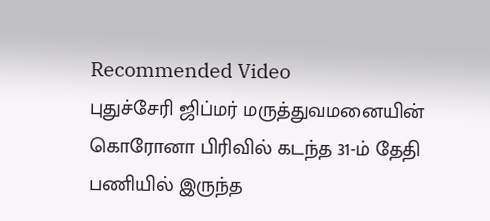Recommended Video
புதுச்சேரி ஜிப்மர் மருத்துவமனையின் கொரோனா பிரிவில் கடந்த 31-ம் தேதி பணியில் இருந்த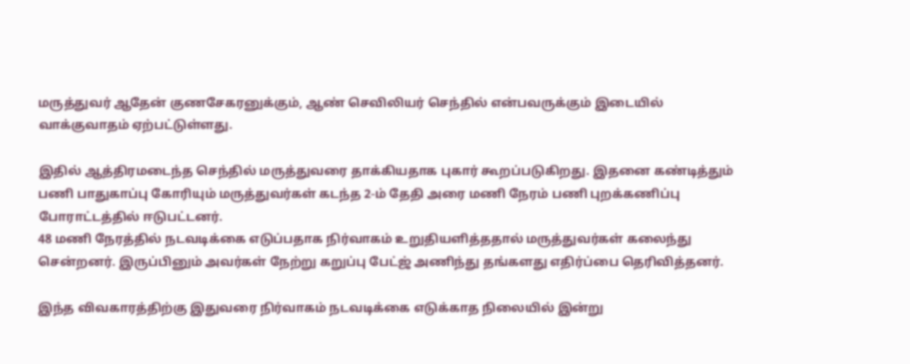மருத்துவர் ஆதேன் குணசேகரனுக்கும், ஆண் செவிலியர் செந்தில் என்பவருக்கும் இடையில் வாக்குவாதம் ஏற்பட்டுள்ளது.

இதில் ஆத்திரமடைந்த செந்தில் மருத்துவரை தாக்கியதாக புகார் கூறப்படுகிறது. இதனை கண்டித்தும் பணி பாதுகாப்பு கோரியும் மருத்துவர்கள் கடந்த 2-ம் தேதி அரை மணி நேரம் பணி புறக்கணிப்பு போராட்டத்தில் ஈடுபட்டனர்.
48 மணி நேரத்தில் நடவடிக்கை எடுப்பதாக நிர்வாகம் உறுதியளித்ததால் மருத்துவர்கள் கலைந்து சென்றனர். இருப்பினும் அவர்கள் நேற்று கறுப்பு பேட்ஜ் அணிந்து தங்களது எதிர்ப்பை தெரிவித்தனர்.

இந்த விவகாரத்திற்கு இதுவரை நிர்வாகம் நடவடிக்கை எடுக்காத நிலையில் இன்று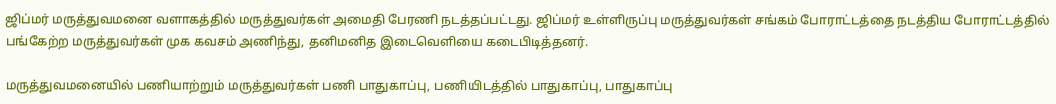ஜிப்மர் மருத்துவமனை வளாகத்தில் மருத்துவர்கள் அமைதி பேரணி நடத்தப்பட்டது. ஜிப்மர் உள்ளிருப்பு மருத்துவர்கள் சங்கம் போராட்டத்தை நடத்திய போராட்டத்தில் பங்கேற்ற மருத்துவர்கள் முக கவசம் அணிந்து, தனிமனித இடைவெளியை கடைபிடித்தனர்.

மருத்துவமனையில் பணியாற்றும் மருத்துவர்கள் பணி பாதுகாப்பு, பணியிடத்தில் பாதுகாப்பு, பாதுகாப்பு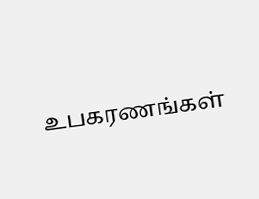உபகரணங்கள்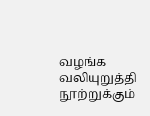வழங்க வலியுறுத்தி நூற்றுக்கும்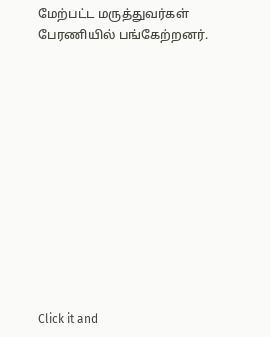மேற்பட்ட மருத்துவர்கள் பேரணியில் பங்கேற்றனர்.












Click it and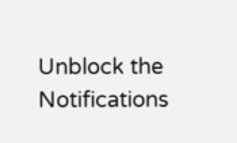Unblock the Notifications